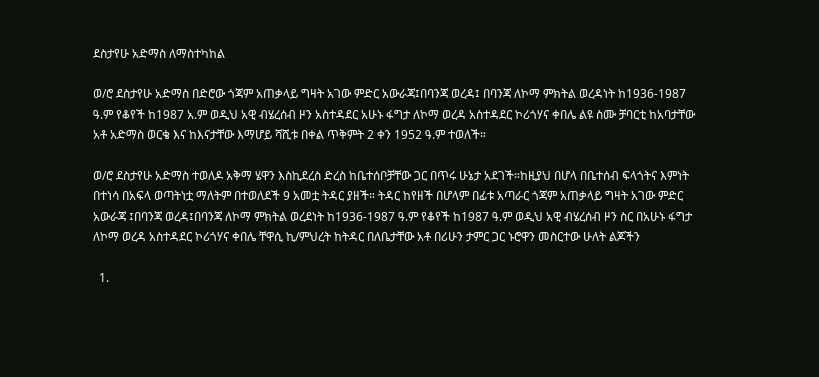ደስታየሁ አድማስ ለማስተካከል

ወ/ሮ ደስታየሁ አድማስ በድሮው ጎጃም አጠቃላይ ግዛት አገው ምድር አውራጃ፤በባንጃ ወረዳ፤ በባንጃ ለኮማ ምክትል ወረዳነት ከ1936-1987 ዓ.ም የቆየች ከ1987 አ.ም ወዲህ አዊ ብሄረሰብ ዞን አስተዳደር አሁኑ ፋግታ ለኮማ ወረዳ አስተዳደር ኮሪጎሃና ቀበሌ ልዩ ስሙ ቻባርቲ ከአባታቸው አቶ አድማስ ወርቄ እና ከእናታቸው እማሆይ ሻሺቱ በቀል ጥቅምት 2 ቀን 1952 ዓ.ም ተወለች።

ወ/ሮ ደስታየሁ አድማስ ተወለዶ አቅማ ሄዋን እስኪደረስ ድረስ ከቤተሰቦቻቸው ጋር በጥሩ ሁኔታ አደገች።ከዚያህ በሆላ በቤተሰብ ፍላጎትና እምነት በተነሳ በአፍላ ወጣትነቷ ማለትም በተወለደች 9 አመቷ ትዳር ያዘች። ትዳር ከየዘች በሆላም በፊቱ አጣራር ጎጃም አጠቃላይ ግዛት አገው ምድር አውራጃ ፤በባንጃ ወረዳ፤በባንጃ ለኮማ ምክትል ወረደነት ከ1936-1987 ዓ.ም የቆየች ከ1987 ዓ.ም ወዲህ አዊ ብሄረሰብ ዞን ስር በአሁኑ ፋግታ ለኮማ ወረዳ አስተዳደር ኮሪጎሃና ቀበሌ ቸዋሲ ኪ/ምህረት ከትዳር በለቤታቸው አቶ በሪሁን ታምር ጋር ኑሮዋን መስርተው ሁለት ልጆችን

  1.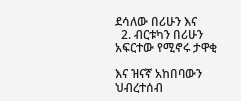ደሳለው በሪሁን እና
  2. ብርቱካን በሪሁን
አፍርተው የሚኖሩ ታዋቂ

እና ዝናኛ አከበባውን ህብረተሰብ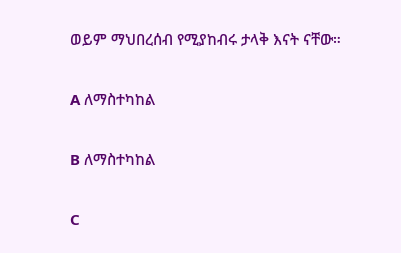ወይም ማህበረሰብ የሚያከብሩ ታላቅ እናት ናቸው።

A ለማስተካከል

B ለማስተካከል

C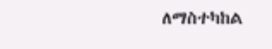ለማስተካከል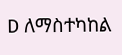D ለማስተካከል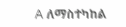A ለማስተካከል